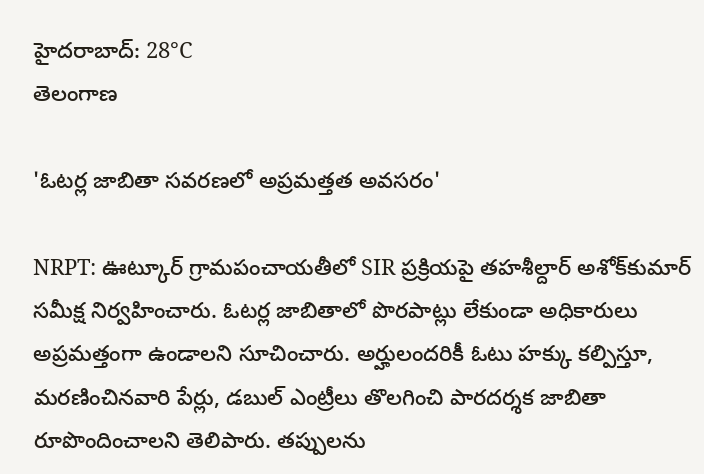హైదరాబాద్: 28°C
తెలంగాణ

'ఓటర్ల జాబితా సవరణలో అప్రమత్తత అవసరం'

NRPT: ఊట్కూర్ గ్రామపంచాయతీలో SIR ప్రక్రియపై తహశీల్దార్ అశోక్‌కుమార్ సమీక్ష నిర్వహించారు. ఓటర్ల జాబితాలో పొరపాట్లు లేకుండా అధికారులు అప్రమత్తంగా ఉండాలని సూచించారు. అర్హులందరికీ ఓటు హక్కు కల్పిస్తూ, మరణించినవారి పేర్లు, డబుల్ ఎంట్రీలు తొలగించి పారదర్శక జాబితా రూపొందించాలని తెలిపారు. తప్పులను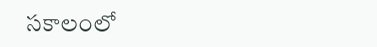సకాలంలో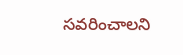సవరించాలని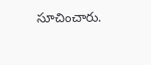సూచించారు.